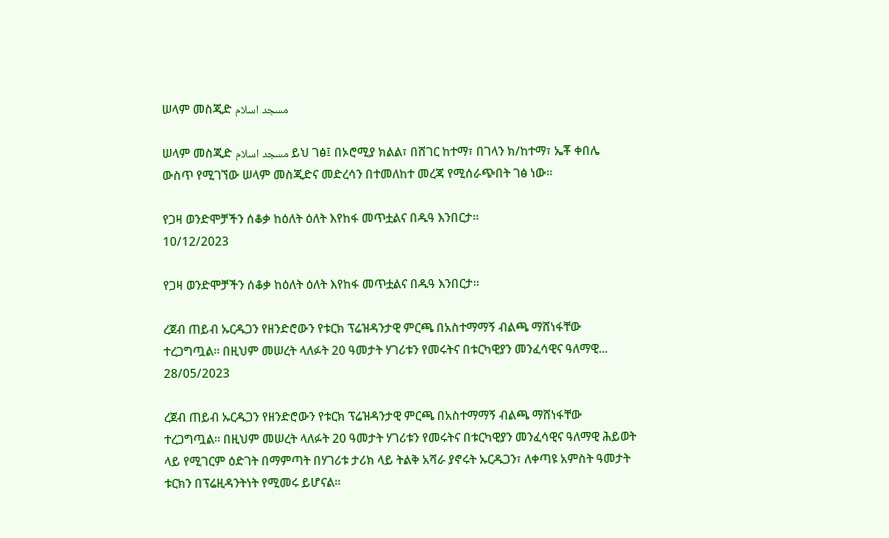ሠላም መስጂድ مسجد اسلام

ሠላም መስጂድ مسجد اسلام ይህ ገፅ፤ በኦሮሚያ ክልል፣ በሸገር ከተማ፣ በገላን ክ/ከተማ፣ ኤቾ ቀበሌ ውስጥ የሚገኘው ሠላም መስጂድና መድረሳን በተመለከተ መረጃ የሚሰራጭበት ገፅ ነው።

የጋዛ ወንድሞቻችን ሰቆቃ ከዕለት ዕለት እየከፋ መጥቷልና በዱዓ እንበርታ።
10/12/2023

የጋዛ ወንድሞቻችን ሰቆቃ ከዕለት ዕለት እየከፋ መጥቷልና በዱዓ እንበርታ።

ረጀብ ጠይብ ኡርዱጋን የዘንድሮውን የቱርክ ፕሬዝዳንታዊ ምርጫ በአስተማማኝ ብልጫ ማሸነፋቸው ተረጋግጧል። በዚህም መሠረት ላለፉት 20 ዓመታት ሃገሪቱን የመሩትና በቱርካዊያን መንፈሳዊና ዓለማዊ...
28/05/2023

ረጀብ ጠይብ ኡርዱጋን የዘንድሮውን የቱርክ ፕሬዝዳንታዊ ምርጫ በአስተማማኝ ብልጫ ማሸነፋቸው ተረጋግጧል። በዚህም መሠረት ላለፉት 20 ዓመታት ሃገሪቱን የመሩትና በቱርካዊያን መንፈሳዊና ዓለማዊ ሕይወት ላይ የሚገርም ዕድገት በማምጣት በሃገሪቱ ታሪክ ላይ ትልቅ አሻራ ያኖሩት ኡርዱጋን፣ ለቀጣዩ አምስት ዓመታት ቱርክን በፕሬዚዳንትነት የሚመሩ ይሆናል።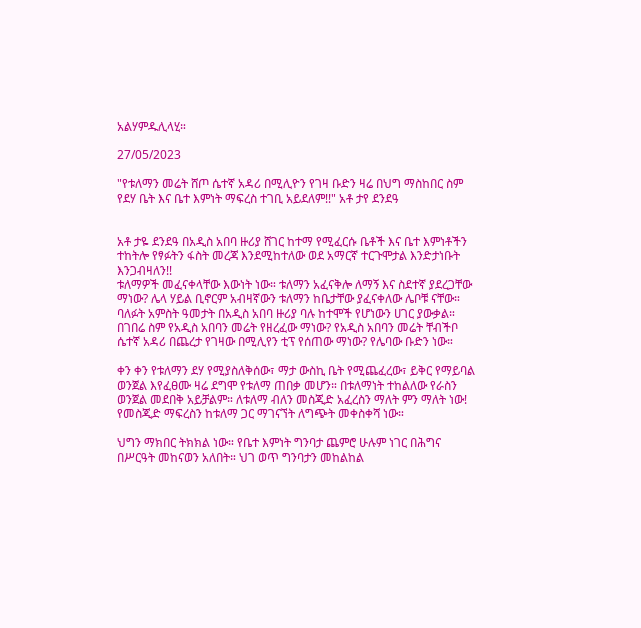አልሃምዱሊላሂ።

27/05/2023

"የቱለማን መሬት ሸጦ ሴተኛ አዳሪ በሚሊዮን የገዛ ቡድን ዛሬ በህግ ማስከበር ስም የደሃ ቤት እና ቤተ እምነት ማፍረስ ተገቢ አይደለም!!" አቶ ታየ ደንደዓ


አቶ ታዬ ደንደዓ በአዲስ አበባ ዙሪያ ሸገር ከተማ የሚፈርሱ ቤቶች እና ቤተ እምነቶችን ተከትሎ የፃፉትን ፋስት መረጃ እንደሚከተለው ወደ አማርኛ ተርጉሞታል እንድታነቡት እንጋብዛለን!!
ቱለማዎች መፈናቀላቸው እውነት ነው። ቱለማን አፈናቅሎ ለማኝ እና ስደተኛ ያደረጋቸው ማነው? ሌላ ሃይል ቢኖርም አብዛኛውን ቱለማን ከቤታቸው ያፈናቀለው ሌቦቹ ናቸው። ባለፉት አምስት ዓመታት በአዲስ አበባ ዙሪያ ባሉ ከተሞች የሆነውን ሀገር ያውቃል። በገበሬ ስም የአዲስ አበባን መሬት የዘረፈው ማነው? የአዲስ አበባን መሬት ቸብችቦ ሴተኛ አዳሪ በጨረታ የገዛው በሚሊየን ቲፕ የሰጠው ማነው? የሌባው ቡድን ነው።

ቀን ቀን የቱለማን ደሃ የሚያስለቅሰው፣ ማታ ውስኪ ቤት የሚጨፈረው፣ ይቅር የማይባል ወንጀል እየፈፀሙ ዛሬ ደግሞ የቱለማ ጠበቃ መሆን። በቱለማነት ተከልለው የራስን ወንጀል መደበቅ አይቻልም። ለቱለማ ብለን መስጂድ አፈረስን ማለት ምን ማለት ነው! የመስጂድ ማፍረስን ከቱለማ ጋር ማገናኘት ለግጭት መቀስቀሻ ነው።

ህግን ማክበር ትክክል ነው። የቤተ እምነት ግንባታ ጨምሮ ሁሉም ነገር በሕግና በሥርዓት መከናወን አለበት። ህገ ወጥ ግንባታን መከልከል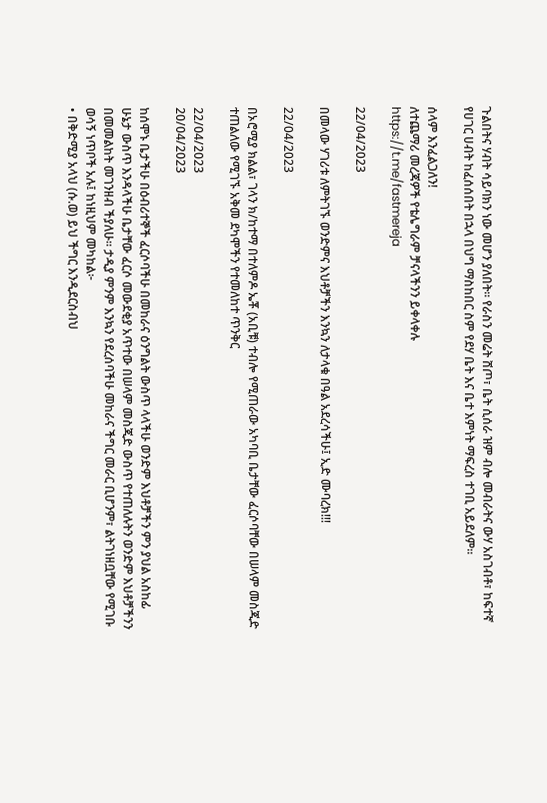ጉልበትና ሃብት ሳይባክን ነው መሆን ያለበት። የራስን መሬት ሸጦ፣ ቤት ሲሰራ ዝም ብሎ መብራትና ውሃ አስገብቶ፣ ከፍተኛ የሀገር ሀብት ከፈሰሰበት በኋላ በህግ ማስከበር ስም የደሃ ቤት እና ቤተ እምነት ማፍረስ ተገቢ አይደለም።

ሰላም እንፈልጋለን!
ለተጨማሪ መረጃዎች የቴሌግራም ቻናላችንን ይቀላቀሉ
https://t.me/fastmereja

22/04/2023

በመላው ሃገሪቱ ለምትገኙ ወንድምና እህቶቻችን እንኳን ለታላቁ በዓል አደረሳችሁ፤ ኢድ ሙባረክ!!!

22/04/2023

በኦሮሚያ ክልል፣ ገላን ክ/ከተማ በተለምዶ ኤቾ (አቢቹ) ተብሎ የሚጠራው አካባቢ ቤታቸው ፈርሶባቸው በሠላም መስጂድ ተጠልለው የሚገኙ አቅመ ደካሞችን የተመለከተ ጥንቅር

22/04/2023
20/04/2023

ከሰሞኑ ቤታችሁ በዕብሪተኞች ፈርሶባችሁ በመከራና ዕንግልት ውስጥ ላላችሁ ወንድም እህቶቻችን ምን ያህል አስከፊ ሁኔታ ውስጥ እንዳላችሁ ቤታቸው ፈርሶ መውደቂያ አጥተው በሠላም መስጂድ ውስጥ የተጠለሉትን ወንድም እህቶቻችንን በመመልከት መገንዘብ ችያለሁ። ታዲያ ምንም እንኳን የደረሰባችሁ መከራና ችግር መራር ቢሆንም፣ ልትገነዘቧቸው የሚገቡ ወሳኝ ነጥቦች አሉ፤ ከነዚህም መካከል፦
• በቅድሚያ አላህ (ሱ.ወ) ይህ ችግር እንዲደርስብህ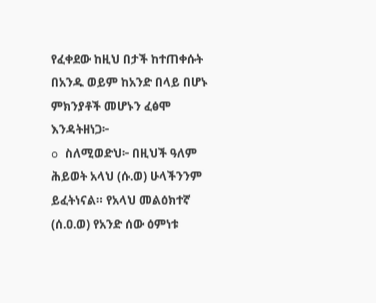የፈቀደው ከዚህ በታች ከተጠቀሱት በአንዱ ወይም ከአንድ በላይ በሆኑ ምክንያቶች መሆኑን ፈፅሞ እንዳትዘነጋ፦
o ስለሚወድህ፦ በዚህች ዓለም ሕይወት አላህ (ሱ.ወ) ሁላችንንም ይፈትነናል። የአላህ መልዕክተኛ (ሰ.ዐ.ወ) የአንድ ሰው ዕምነቱ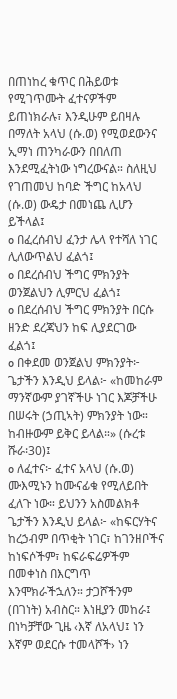በጠነከረ ቁጥር በሕይወቱ የሚገጥሙት ፈተናዎችም ይጠነክራሉ፣ እንዲሁም ይበዛሉ በማለት አላህ (ሱ.ወ) የሚወደውንና ኢማነ ጠንካራውን በበለጠ እንደሚፈትነው ነግረውናል። ስለዚህ የገጠመህ ከባድ ችግር ከአላህ (ሱ.ወ) ውዴታ በመነጨ ሊሆን ይችላል፤
o በፈረሰብህ ፈንታ ሌላ የተሻለ ነገር ሊለውጥልህ ፈልጎ፤
o በደረሰብህ ችግር ምክንያት ወንጀልህን ሊምርህ ፈልጎ፤
o በደረሰብህ ችግር ምክንያት በርሱ ዘንድ ደረጃህን ከፍ ሊያደርገው ፈልጎ፤
o በቀደመ ወንጀልህ ምክንያት፦ ጌታችን እንዲህ ይላል፦ «ከመከራም ማንኛውም ያገኛችሁ ነገር እጆቻችሁ በሠሩት (ኃጢኣት) ምክንያት ነው። ከብዙውም ይቅር ይላል።» (ሱረቱ ሹራ፡30)፤
o ለፈተና፦ ፈተና አላህ (ሱ.ወ) ሙእሚኑን ከሙናፊቁ የሚለይበት ፈለጉ ነው። ይህንን አስመልክቶ ጌታችን እንዲህ ይላል፦ «ከፍርሃትና ከረኃብም በጥቂት ነገር፣ ከገንዘቦችና ከነፍሶችም፣ ከፍራፍሬዎችም በመቀነስ በእርግጥ እንሞክራችኋለን። ታጋሾችንም (በገነት) አብስር። እነዚያን መከራ፤ በነካቻቸው ጊዜ ‹እኛ ለአላህ፤ ነን እኛም ወደርሱ ተመላሾች› ነን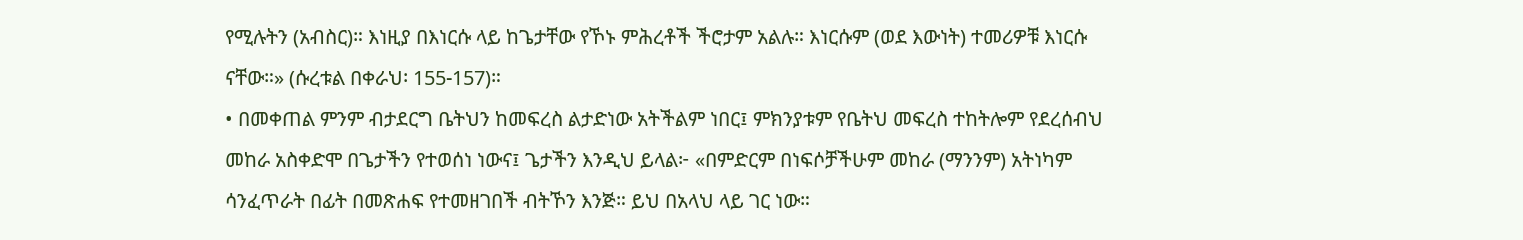የሚሉትን (አብስር)። እነዚያ በእነርሱ ላይ ከጌታቸው የኾኑ ምሕረቶች ችሮታም አልሉ። እነርሱም (ወደ እውነት) ተመሪዎቹ እነርሱ ናቸው።» (ሱረቱል በቀራህ፡ 155-157)።
• በመቀጠል ምንም ብታደርግ ቤትህን ከመፍረስ ልታድነው አትችልም ነበር፤ ምክንያቱም የቤትህ መፍረስ ተከትሎም የደረሰብህ መከራ አስቀድሞ በጌታችን የተወሰነ ነውና፤ ጌታችን እንዲህ ይላል፦ «በምድርም በነፍሶቻችሁም መከራ (ማንንም) አትነካም ሳንፈጥራት በፊት በመጽሐፍ የተመዘገበች ብትኾን እንጅ። ይህ በአላህ ላይ ገር ነው።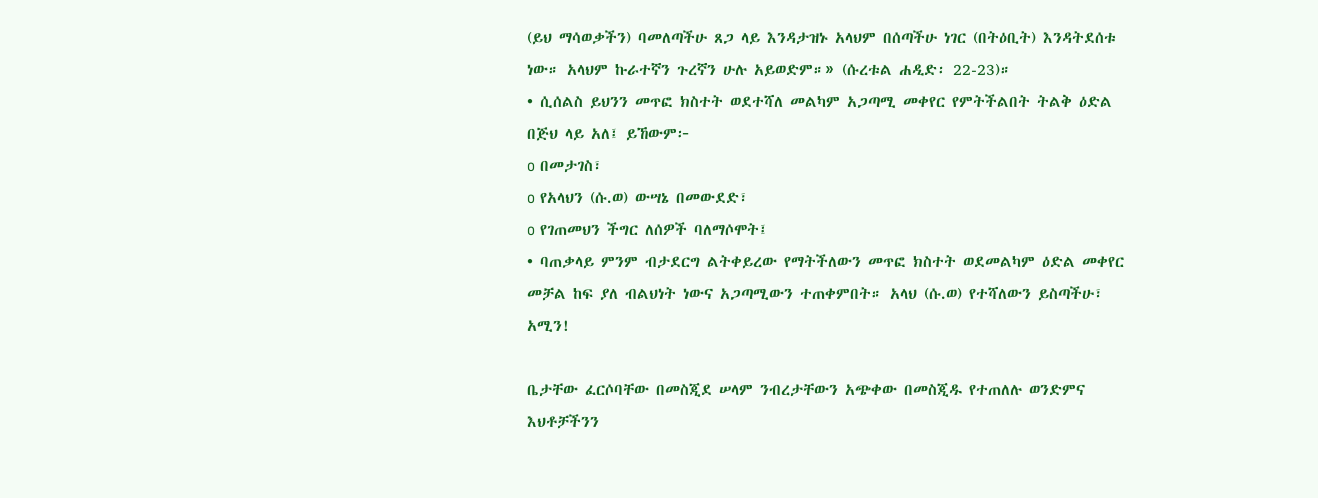(ይህ ማሳወቃችን) ባመለጣችሁ ጸጋ ላይ እንዳታዝኑ አላህም በሰጣችሁ ነገር (በትዕቢት) እንዳትደሰቱ ነው። አላህም ኩራተኛን ጉረኛን ሁሉ አይወድም።» (ሱረቱል ሐዲድ፡ 22-23)።
• ሲሰልስ ይህንን መጥፎ ክስተት ወደተሻለ መልካም አጋጣሚ መቀየር የምትችልበት ትልቅ ዕድል በጅህ ላይ አለ፤ ይኸውም፦
o በመታገስ፣
o የአላህን (ሱ.ወ) ውሣኔ በመውደድ፣
o የገጠመህን ችግር ለሰዎች ባለማሶሞት፤
• ባጠቃላይ ምንም ብታደርግ ልትቀይረው የማትችለውን መጥፎ ክስተት ወደመልካም ዕድል መቀየር መቻል ከፍ ያለ ብልህነት ነውና አጋጣሚውን ተጠቀምበት። አላህ (ሱ.ወ) የተሻለውን ይስጣችሁ፣ አሚን!

ቤታቸው ፈርሶባቸው በመስጂደ ሠላም ንብረታቸውን አጭቀው በመስጂዱ የተጠለሉ ወንድምና እህቶቻችንን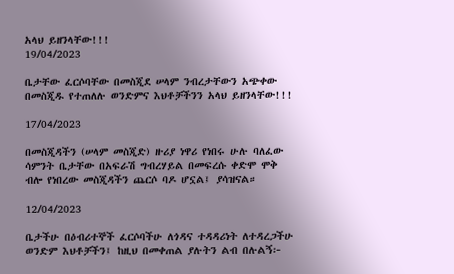አላህ ይዘንላቸው!!!
19/04/2023

ቤታቸው ፈርሶባቸው በመስጂደ ሠላም ንብረታቸውን አጭቀው በመስጂዱ የተጠለሉ ወንድምና እህቶቻችንን አላህ ይዘንላቸው!!!

17/04/2023

በመስጂዳችን (ሠላም መስጂድ) ዙሪያ ነዋሪ የነበሩ ሁሉ ባለፈው ሳምንት ቤታቸው በአፍራሽ ግብረሃይል በመፍረሱ ቀድሞ ሞቅ ብሎ የነበረው መስጂዳችን ጨርሶ ባዶ ሆኗል፤ ያሳዝናል።

12/04/2023

ቤታችሁ በዕብሪተኞች ፈርሶባችሁ ለጎዳና ተዳዳሪነት ለተዳረጋችሁ ወንድም እህቶቻችን፤ ከዚህ በመቀጠል ያሉትን ልብ በሉልኝ፦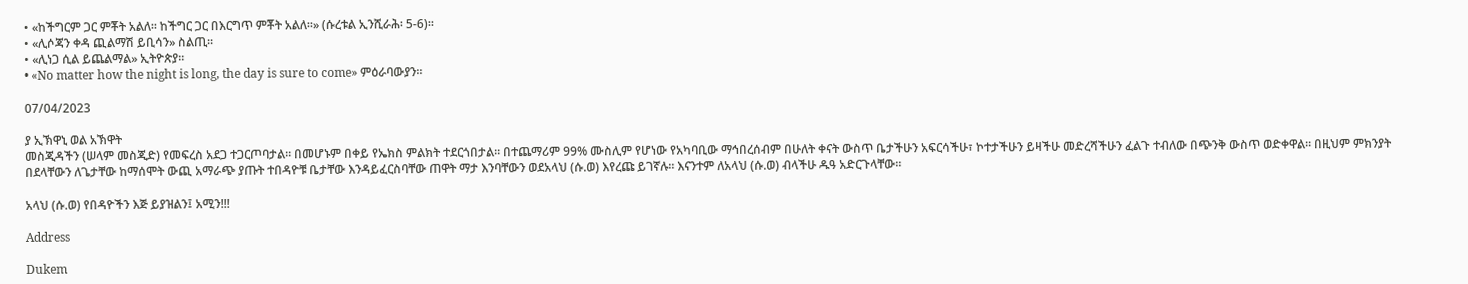• «ከችግርም ጋር ምቾት አልለ፡፡ ከችግር ጋር በእርግጥ ምቾት አልለ፡፡» (ሱረቱል ኢንሺራሕ፡ 5-6)።
• «ሊሶጃን ቀዳ ጪልማሽ ይቢሳን» ስልጢ።
• «ሊነጋ ሲል ይጨልማል» ኢትዮጵያ።
• «No matter how the night is long, the day is sure to come» ምዕራባውያን።

07/04/2023

ያ ኢኽዋኒ ወል አኽዋት
መስጂዳችን (ሠላም መስጂድ) የመፍረስ አደጋ ተጋርጦባታል። በመሆኑም በቀይ የኤክስ ምልክት ተደርጎበታል። በተጨማሪም 99% ሙስሊም የሆነው የአካባቢው ማኅበረሰብም በሁለት ቀናት ውስጥ ቤታችሁን አፍርሳችሁ፣ ኮተታችሁን ይዛችሁ መድረሻችሁን ፈልጉ ተብለው በጭንቅ ውስጥ ወድቀዋል። በዚህም ምክንያት በደላቸውን ለጌታቸው ከማሰሞት ውጪ አማራጭ ያጡት ተበዳዮቹ ቤታቸው እንዳይፈርስባቸው ጠዋት ማታ እንባቸውን ወደአላህ (ሱ.ወ) እየረጩ ይገኛሉ። እናንተም ለአላህ (ሱ.ወ) ብላችሁ ዱዓ አድርጉላቸው።

አላህ (ሱ.ወ) የበዳዮችን እጅ ይያዝልን፤ አሚን!!!

Address

Dukem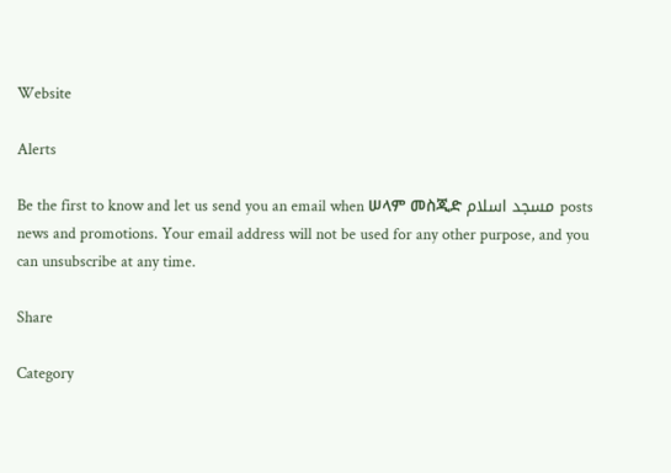Website

Alerts

Be the first to know and let us send you an email when ሠላም መስጂድ مسجد اسلام posts news and promotions. Your email address will not be used for any other purpose, and you can unsubscribe at any time.

Share

Category